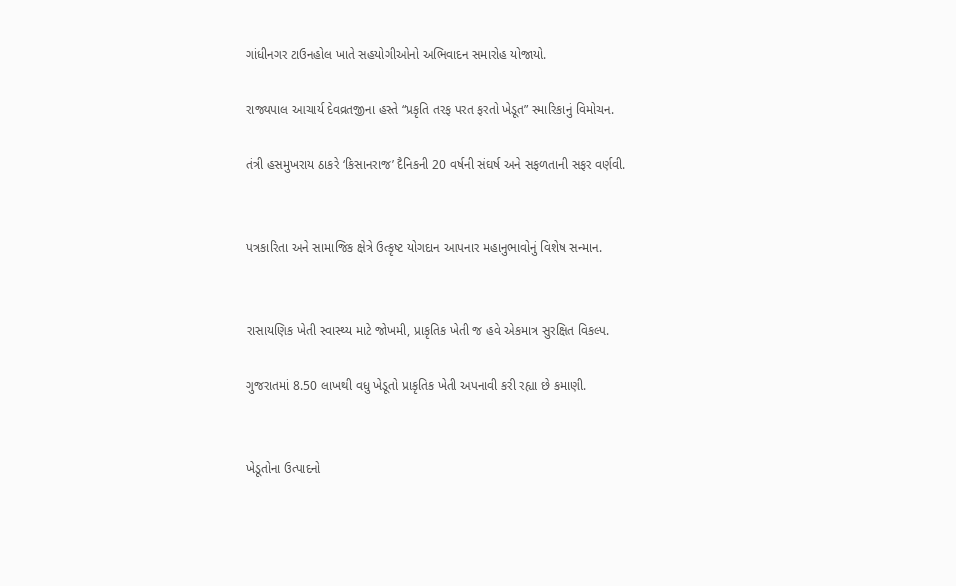ગાંધીનગર ટાઉનહોલ ખાતે સહયોગીઓનો અભિવાદન સમારોહ યોજાયો.

રાજ્યપાલ આચાર્ય દેવવ્રતજીના હસ્તે “પ્રકૃતિ તરફ પરત ફરતો ખેડૂત” સ્મારિકાનું વિમોચન.

તંત્રી હસમુખરાય ઠાકરે ‘કિસાનરાજ’ દૈનિકની 20 વર્ષની સંઘર્ષ અને સફળતાની સફર વર્ણવી.


પત્રકારિતા અને સામાજિક ક્ષેત્રે ઉત્કૃષ્ટ યોગદાન આપનાર મહાનુભાવોનું વિશેષ સન્માન.


રાસાયણિક ખેતી સ્વાસ્થ્ય માટે જોખમી, પ્રાકૃતિક ખેતી જ હવે એકમાત્ર સુરક્ષિત વિકલ્પ.

ગુજરાતમાં 8.50 લાખથી વધુ ખેડૂતો પ્રાકૃતિક ખેતી અપનાવી કરી રહ્યા છે કમાણી.


ખેડૂતોના ઉત્પાદનો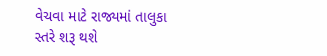વેચવા માટે રાજ્યમાં તાલુકા સ્તરે શરૂ થશે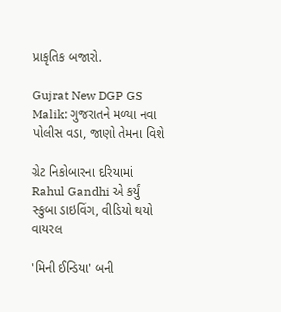પ્રાકૃતિક બજારો.

Gujrat New DGP GS Malik: ગુજરાતને મળ્યા નવા પોલીસ વડા, જાણો તેમના વિશે

ગ્રેટ નિકોબારના દરિયામાં Rahul Gandhi એ કર્યું સ્કુબા ડાઇવિંગ, વીડિયો થયો વાયરલ

'મિની ઈન્ડિયા' બની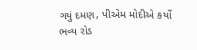ગયું દમણ, પીએમ મોદીએ કર્યો ભવ્ય રોડ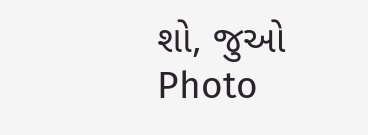શો, જુઓ Photo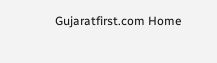Gujaratfirst.com Home